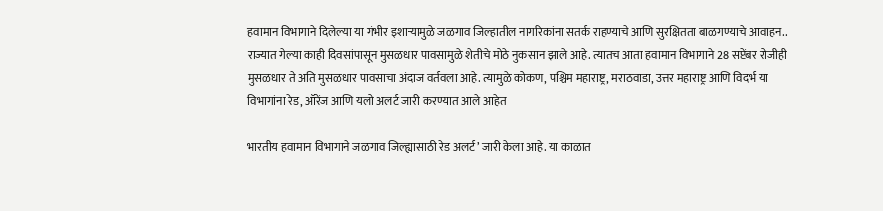हवामान विभागाने दिलेल्या या गंभीर इशाऱ्यामुळे जळगाव जिल्हातील नागरिकांना सतर्क राहण्याचे आणि सुरक्षितता बाळगण्याचे आवाहन..
राज्यात गेल्या काही दिवसांपासून मुसळधार पावसामुळे शेतीचे मोठे नुकसान झाले आहे. त्यातच आता हवामान विभागाने 28 सप्टेंबर रोजीही मुसळधार ते अति मुसळधार पावसाचा अंदाज वर्तवला आहे. त्यामुळे कोकण, पश्चिम महाराष्ट्र, मराठवाडा, उत्तर महाराष्ट्र आणि विदर्भ या विभागांना रेड, ऑरेंज आणि यलो अलर्ट जारी करण्यात आले आहेत

भारतीय हवामान विभागाने जळगाव जिल्ह्यासाठी रेड अलर्ट’ जारी केला आहे. या काळात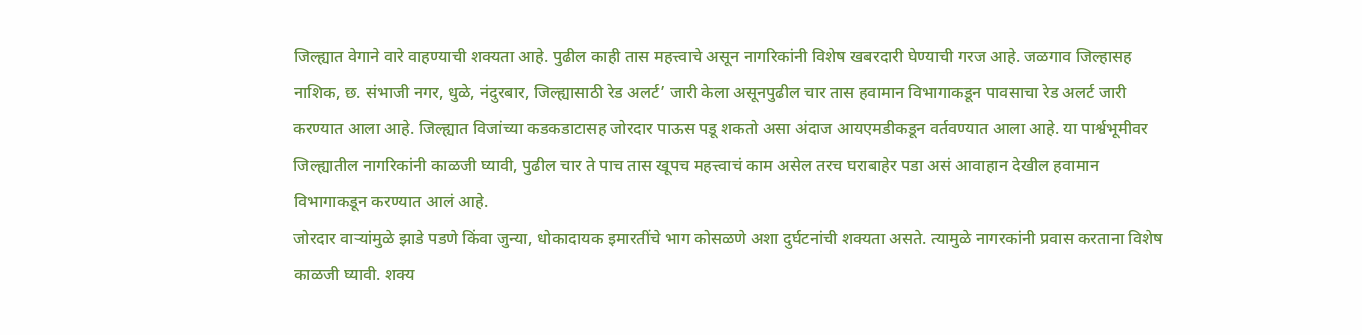जिल्ह्यात वेगाने वारे वाहण्याची शक्यता आहे. पुढील काही तास महत्त्वाचे असून नागरिकांनी विशेष खबरदारी घेण्याची गरज आहे. जळगाव जिल्हासह नाशिक, छ. संभाजी नगर, धुळे, नंदुरबार, जिल्ह्यासाठी रेड अलर्ट’ जारी केला असूनपुढील चार तास हवामान विभागाकडून पावसाचा रेड अलर्ट जारी करण्यात आला आहे. जिल्ह्यात विजांच्या कडकडाटासह जोरदार पाऊस पडू शकतो असा अंदाज आयएमडीकडून वर्तवण्यात आला आहे. या पार्श्वभूमीवर जिल्ह्यातील नागरिकांनी काळजी घ्यावी, पुढील चार ते पाच तास खूपच महत्त्वाचं काम असेल तरच घराबाहेर पडा असं आवाहान देखील हवामान विभागाकडून करण्यात आलं आहे.
जोरदार वाऱ्यांमुळे झाडे पडणे किंवा जुन्या, धोकादायक इमारतींचे भाग कोसळणे अशा दुर्घटनांची शक्यता असते. त्यामुळे नागरकांनी प्रवास करताना विशेष काळजी घ्यावी. शक्य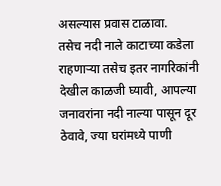असल्यास प्रवास टाळावा.
तसेच नदी नाले काटाच्या कडेला राहणाऱ्या तसेच इतर नागरिकांनी देखील काळजी घ्यावी, आपल्या जनावरांना नदी नाल्या पासून दूर ठेवावे, ज्या घरांमध्ये पाणी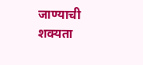जाण्याची शक्यता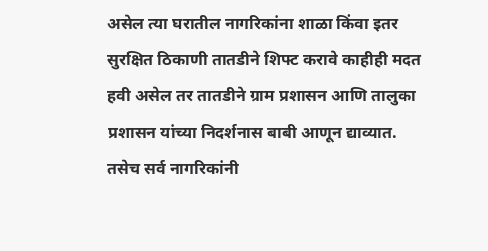असेल त्या घरातील नागरिकांना शाळा किंवा इतर सुरक्षित ठिकाणी तातडीने शिफ्ट करावे काहीही मदत हवी असेल तर तातडीने ग्राम प्रशासन आणि तालुका प्रशासन यांच्या निदर्शनास बाबी आणून द्याव्यात.
तसेच सर्व नागरिकांनी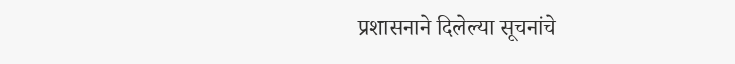प्रशासनाने दिलेल्या सूचनांचे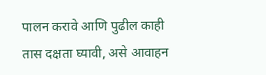पालन करावे आणि पुढील काही तास दक्षता घ्यावी, असे आवाहन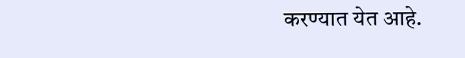करण्यात येत आहे.